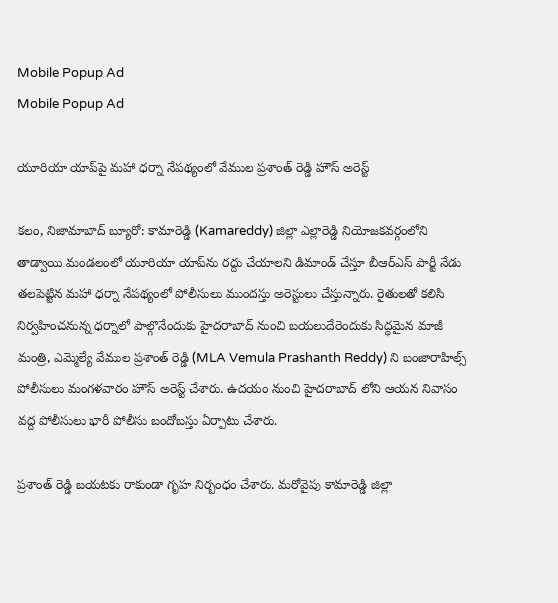Mobile Popup Ad
Mobile Popup Ad

యూరియా యాప్‌పై మహా ధర్నా నేపథ్యంలో వేముల ప్రశాంత్ రెడ్డి హౌస్ అరెస్ట్

కలం, నిజామాబాద్ బ్యూరో: కామారెడ్డి (Kamareddy) జిల్లా ఎల్లారెడ్డి నియోజకవర్గంలోని తాడ్వాయి మండలంలో యూరియా యాప్‌ను రద్దు చేయాలని డిమాండ్ చేస్తూ బీఆర్ఎస్ పార్టీ నేడు తలపెట్టిన మహా ధర్నా నేపథ్యంలో పోలీసులు ముందస్తు అరెస్టులు చేస్తున్నారు. రైతులతో కలిసి నిర్వహించనున్న ధర్నాలో పాల్గొనేందుకు హైదరాబాద్ నుంచి బయలుదేరెందుకు సిద్ధమైన మాజీ మంత్రి, ఎమ్మెల్యే వేముల ప్రశాంత్ రెడ్డి (MLA Vemula Prashanth Reddy) ని బంజారాహిల్స్ పోలీసులు మంగళవారం హౌస్ అరెస్ట్ చేశారు. ఉదయం నుంచి హైదరాబాద్ లోని ఆయన నివాసం వద్ద పోలీసులు భారీ పోలీసు బందోబస్తు ఏర్పాటు చేశారు.

ప్రశాంత్ రెడ్డి బయటకు రాకుండా గృహ నిర్బంధం చేశారు. మరోవైపు కామారెడ్డి జిల్లా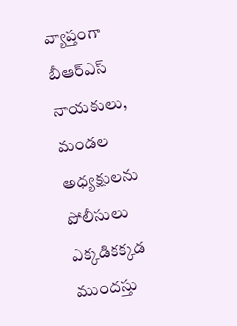వ్యాప్తంగా బీఆర్ఎస్ నాయకులు, మండల అధ్యక్షులను పోలీసులు ఎక్కడికక్కడ ముందస్తు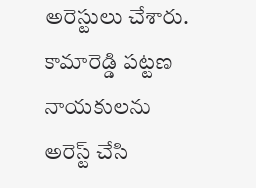అరెస్టులు చేశారు. కామారెడ్డి పట్టణ నాయకులను అరెస్ట్ చేసి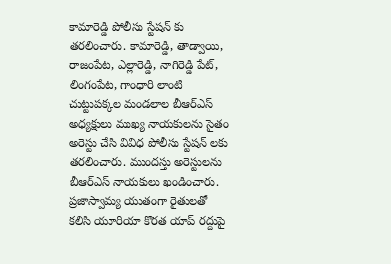కామారెడ్డి పోలీసు స్టేషన్ కు తరలించారు. కామారెడ్డి, తాడ్వాయి, రాజంపేట, ఎల్లారెడ్డి, నాగిరెడ్డి పేట్, లింగంపేట, గాంధారి లాంటి చుట్టుపక్కల మండలాల బీఆర్ఎస్ అధ్యక్షులు ముఖ్య నాయకులను సైతం అరెస్టు చేసి వివిధ పోలీసు స్టేషన్ లకు తరలించారు. ముందస్తు అరెస్టులను బీఆర్ఎస్ నాయకులు ఖండించారు. ప్రజాస్వామ్య యుతంగా రైతులతో కలిసి యూరియా కొరత యాప్ రద్దుపై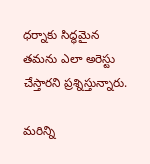ధర్నాకు సిద్ధమైన తమను ఎలా అరెస్టు చేస్తారని ప్రశ్నిస్తున్నారు.

మ‌రిన్ని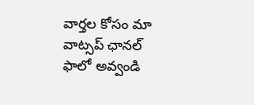వార్త‌ల కోసం మా వాట్స‌ప్ ఛాన‌ల్ ఫాలో అవ్వండి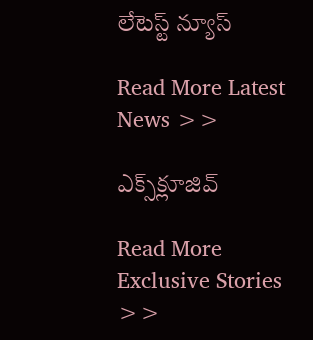లేటెస్ట్ న్యూస్‌

Read More Latest News >>

ఎక్స్‌క్లూజివ్‌

Read More Exclusive Stories >>